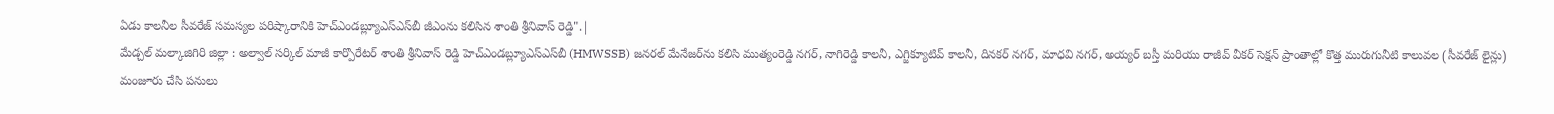ఏడు కాలనీల సీవరేజ్ సమస్యల పరిష్కారానికి హెచ్‌ఎండబ్ల్యూఎస్‌ఎస్‌బీ జీఎంను కలిసిన శాంతి శ్రీనివాస్ రెడ్డి".|
మేడ్చల్ మల్కాజిగిరి జిల్లా : అల్వాల్ సర్కిల్ మాజీ కార్పొరేటర్ శాంతి శ్రీనివాస్ రెడ్డి హెచ్‌ఎండబ్ల్యూఎస్‌ఎస్‌బీ (HMWSSB) జనరల్ మేనేజర్‌ను కలిసి ముత్యంరెడ్డి నగర్, నాగిరెడ్డి కాలనీ, ఎగ్జిక్యూటివ్ కాలనీ, దినకర్ నగర్, మాధవి నగర్, అయ్యర్ బస్తీ మరియు రాజీవ్ వీకర్ సెక్షన్ ప్రాంతాల్లో కొత్త మురుగునీటి కాలువల (సీవరేజ్ లైన్లు) మంజూరు చేసి పనులు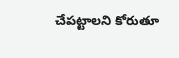చేపట్టాలని కోరుతూ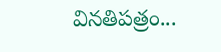వినతిపత్రం...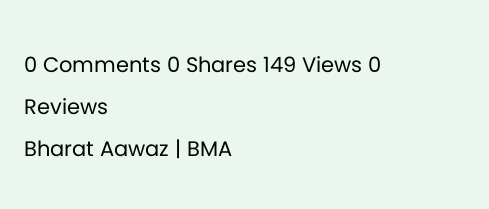0 Comments 0 Shares 149 Views 0 Reviews
Bharat Aawaz | BMA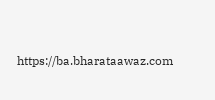https://ba.bharataawaz.com